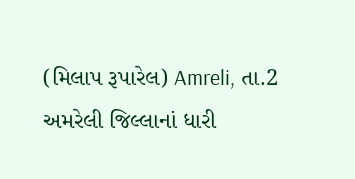(મિલાપ રૂપારેલ) Amreli, તા.2
અમરેલી જિલ્લાનાં ધારી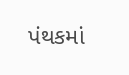પંથકમાં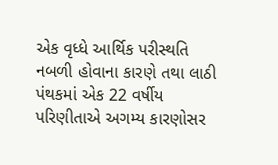એક વૃધ્ધે આર્થિક પરીસ્થતિ નબળી હોવાના કારણે તથા લાઠી પંથકમાં એક 22 વર્ષીય પરિણીતાએ અગમ્ય કારણોસર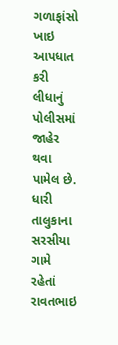ગળાફાંસો ખાઇ આપધાત કરી લીધાનું પોલીસમાં જાહેર થવા પામેલ છે.
ધારી તાલુકાના સરસીયા ગામે રહેતાં રાવતભાઇ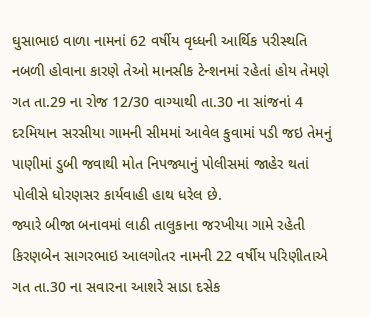ઘુસાભાઇ વાળા નામનાં 62 વર્ષીય વૃધ્ધની આર્થિક પરીસ્થતિ નબળી હોવાના કારણે તેઓ માનસીક ટેન્શનમાં રહેતાં હોય તેમણે ગત તા.29 ના રોજ 12/30 વાગ્યાથી તા.30 ના સાંજનાં 4 દરમિયાન સરસીયા ગામની સીમમાં આવેલ કુવામાં પડી જઇ તેમનું પાણીમાં ડુબી જવાથી મોત નિપજ્યાનું પોલીસમાં જાહેર થતાં પોલીસે ધોરણસર કાર્યવાહી હાથ ધરેલ છે.
જ્યારે બીજા બનાવમાં લાઠી તાલુકાના જરખીયા ગામે રહેતી કિરણબેન સાગરભાઇ આલગોતર નામની 22 વર્ષીય પરિણીતાએ ગત તા.30 ના સવારના આશરે સાડા દસેક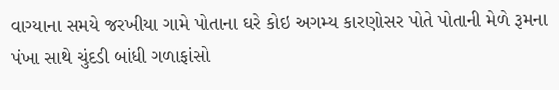વાગ્યાના સમયે જરખીયા ગામે પોતાના ઘરે કોઇ અગમ્ય કારણોસર પોતે પોતાની મેળે રૂમના પંખા સાથે ચુંદડી બાંધી ગળાફાંસો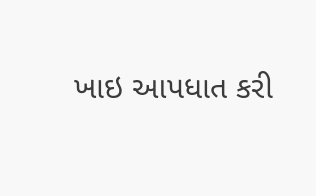ખાઇ આપધાત કરી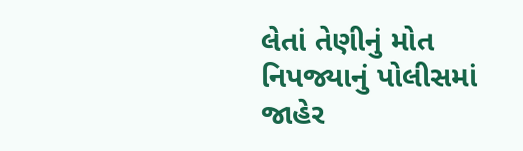લેતાં તેણીનું મોત નિપજ્યાનું પોલીસમાં જાહેર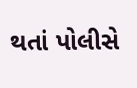થતાં પોલીસે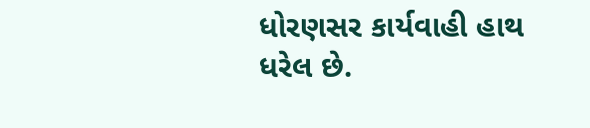ધોરણસર કાર્યવાહી હાથ ધરેલ છે.